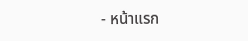- หน้าแรก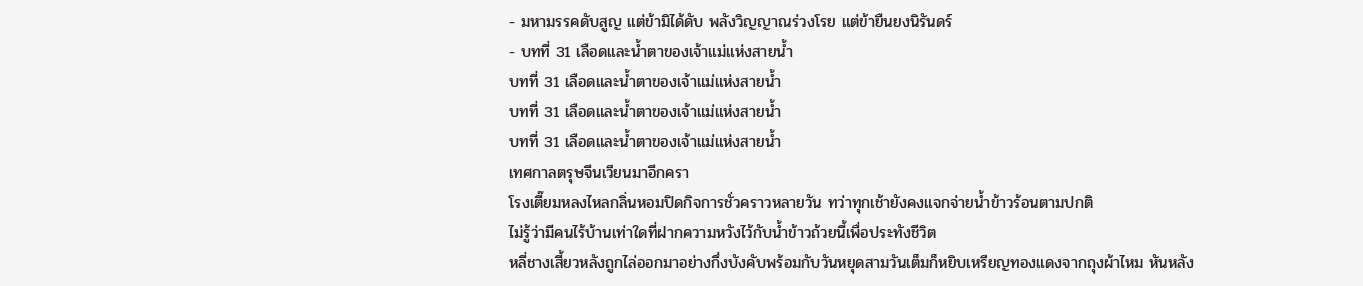- มหามรรคดับสูญ แต่ข้ามิได้ดับ พลังวิญญาณร่วงโรย แต่ข้ายืนยงนิรันดร์
- บทที่ 31 เลือดและน้ำตาของเจ้าแม่แห่งสายน้ำ
บทที่ 31 เลือดและน้ำตาของเจ้าแม่แห่งสายน้ำ
บทที่ 31 เลือดและน้ำตาของเจ้าแม่แห่งสายน้ำ
บทที่ 31 เลือดและน้ำตาของเจ้าแม่แห่งสายน้ำ
เทศกาลตรุษจีนเวียนมาอีกครา
โรงเตี๊ยมหลงไหลกลิ่นหอมปิดกิจการชั่วคราวหลายวัน ทว่าทุกเช้ายังคงแจกจ่ายน้ำข้าวร้อนตามปกติ
ไม่รู้ว่ามีคนไร้บ้านเท่าใดที่ฝากความหวังไว้กับน้ำข้าวถ้วยนี้เพื่อประทังชีวิต
หลี่ชางเสี้ยวหลังถูกไล่ออกมาอย่างกึ่งบังคับพร้อมกับวันหยุดสามวันเต็มก็หยิบเหรียญทองแดงจากถุงผ้าไหม หันหลัง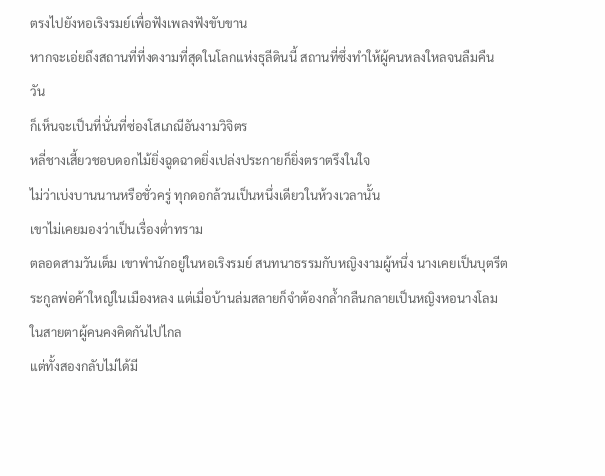ตรงไปยังหอเริงรมย์เพื่อฟังเพลงฟังขับขาน
หากจะเอ่ยถึงสถานที่ที่งดงามที่สุดในโลกแห่งธุลีดินนี้ สถานที่ซึ่งทำให้ผู้คนหลงใหลจนลืมคืนวัน
ก็เห็นจะเป็นที่นั่นที่ซ่องโสเภณีอันงามวิจิตร
หลี่ชางเสี้ยวชอบดอกไม้ยิ่งฉูดฉาดยิ่งเปล่งประกายก็ยิ่งตราตรึงในใจ
ไม่ว่าเบ่งบานนานหรือชั่วครู่ ทุกดอกล้วนเป็นหนึ่งเดียวในห้วงเวลานั้น
เขาไม่เคยมองว่าเป็นเรื่องต่ำทราม
ตลอดสามวันเต็ม เขาพำนักอยู่ในหอเริงรมย์ สนทนาธรรมกับหญิงงามผู้หนึ่ง นางเคยเป็นบุตรีตระกูลพ่อค้าใหญ่ในเมืองหลง แต่เมื่อบ้านล่มสลายก็จำต้องกล้ำกลืนกลายเป็นหญิงหอนางโลม
ในสายตาผู้คนคงคิดกันไปไกล
แต่ทั้งสองกลับไม่ได้มี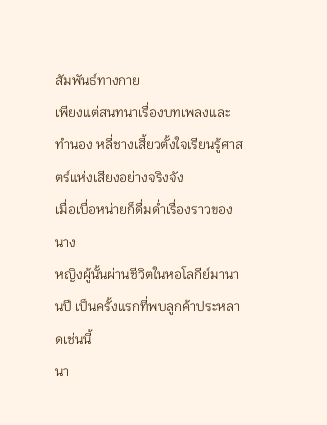สัมพันธ์ทางกาย
เพียงแต่สนทนาเรื่องบทเพลงและทำนอง หลี่ชางเสี้ยวตั้งใจเรียนรู้ศาสตร์แห่งเสียงอย่างจริงจัง
เมื่อเบื่อหน่ายก็ดื่มด่ำเรื่องราวของนาง
หญิงผู้นั้นผ่านชีวิตในหอโลกีย์มานานปี เป็นครั้งแรกที่พบลูกค้าประหลาดเช่นนี้
นา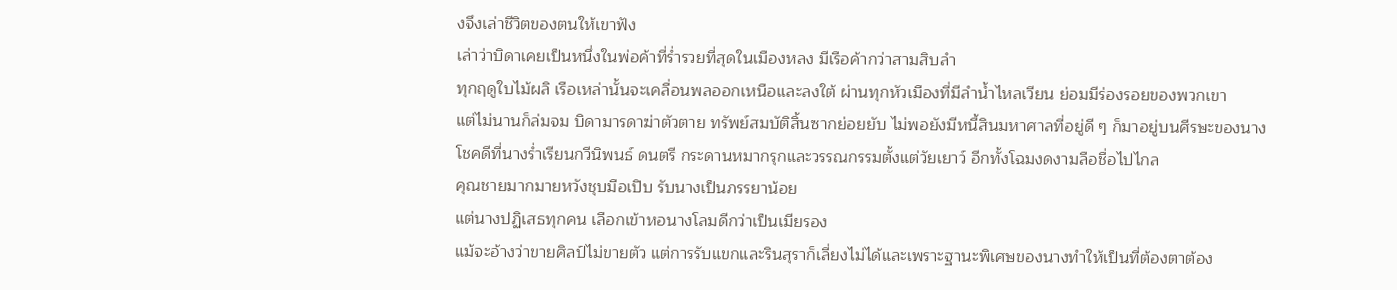งจึงเล่าชีวิตของตนให้เขาฟัง
เล่าว่าบิดาเคยเป็นหนึ่งในพ่อค้าที่ร่ำรวยที่สุดในเมืองหลง มีเรือค้ากว่าสามสิบลำ
ทุกฤดูใบไม้ผลิ เรือเหล่านั้นจะเคลื่อนพลออกเหนือและลงใต้ ผ่านทุกหัวเมืองที่มีลำน้ำไหลเวียน ย่อมมีร่องรอยของพวกเขา
แต่ไม่นานก็ล่มจม บิดามารดาฆ่าตัวตาย ทรัพย์สมบัติสิ้นซากย่อยยับ ไม่พอยังมีหนี้สินมหาศาลที่อยู่ดี ๆ ก็มาอยู่บนศีรษะของนาง
โชคดีที่นางร่ำเรียนกวีนิพนธ์ ดนตรี กระดานหมากรุกและวรรณกรรมตั้งแต่วัยเยาว์ อีกทั้งโฉมงดงามลือชื่อไปไกล
คุณชายมากมายหวังชุบมือเปิบ รับนางเป็นภรรยาน้อย
แต่นางปฏิเสธทุกคน เลือกเข้าหอนางโลมดีกว่าเป็นเมียรอง
แม้จะอ้างว่าขายศิลป์ไม่ขายตัว แต่การรับแขกและรินสุราก็เลี่ยงไม่ได้และเพราะฐานะพิเศษของนางทำให้เป็นที่ต้องตาต้อง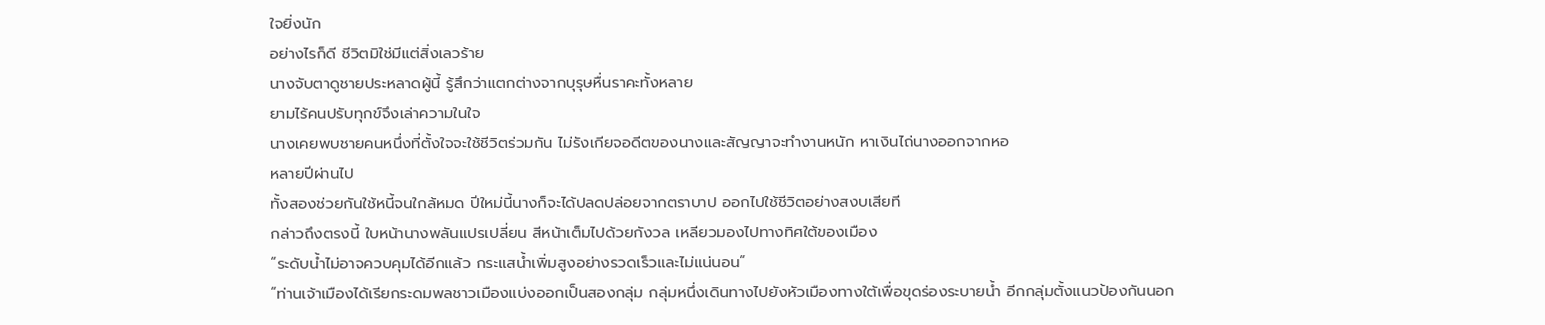ใจยิ่งนัก
อย่างไรก็ดี ชีวิตมิใช่มีแต่สิ่งเลวร้าย
นางจับตาดูชายประหลาดผู้นี้ รู้สึกว่าแตกต่างจากบุรุษหื่นราคะทั้งหลาย
ยามไร้คนปรับทุกข์จึงเล่าความในใจ
นางเคยพบชายคนหนึ่งที่ตั้งใจจะใช้ชีวิตร่วมกัน ไม่รังเกียจอดีตของนางและสัญญาจะทำงานหนัก หาเงินไถ่นางออกจากหอ
หลายปีผ่านไป
ทั้งสองช่วยกันใช้หนี้จนใกล้หมด ปีใหม่นี้นางก็จะได้ปลดปล่อยจากตราบาป ออกไปใช้ชีวิตอย่างสงบเสียที
กล่าวถึงตรงนี้ ใบหน้านางพลันแปรเปลี่ยน สีหน้าเต็มไปด้วยกังวล เหลียวมองไปทางทิศใต้ของเมือง
“ระดับน้ำไม่อาจควบคุมได้อีกแล้ว กระแสน้ำเพิ่มสูงอย่างรวดเร็วและไม่แน่นอน”
“ท่านเจ้าเมืองได้เรียกระดมพลชาวเมืองแบ่งออกเป็นสองกลุ่ม กลุ่มหนึ่งเดินทางไปยังหัวเมืองทางใต้เพื่อขุดร่องระบายน้ำ อีกกลุ่มตั้งแนวป้องกันนอก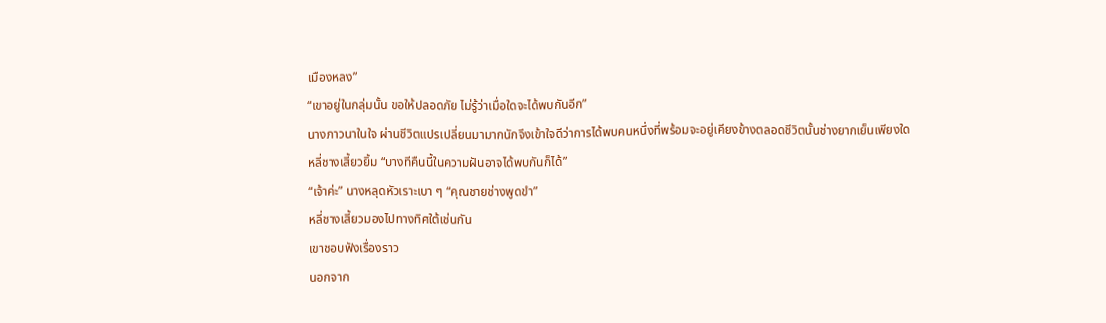เมืองหลง”
“เขาอยู่ในกลุ่มนั้น ขอให้ปลอดภัย ไม่รู้ว่าเมื่อใดจะได้พบกันอีก”
นางภาวนาในใจ ผ่านชีวิตแปรเปลี่ยนมามากนักจึงเข้าใจดีว่าการได้พบคนหนึ่งที่พร้อมจะอยู่เคียงข้างตลอดชีวิตนั้นช่างยากเย็นเพียงใด
หลี่ชางเสี้ยวยิ้ม “บางทีคืนนี้ในความฝันอาจได้พบกันก็ได้”
“เจ้าค่ะ” นางหลุดหัวเราะเบา ๆ “คุณชายช่างพูดขำ”
หลี่ชางเสี้ยวมองไปทางทิศใต้เช่นกัน
เขาชอบฟังเรื่องราว
นอกจาก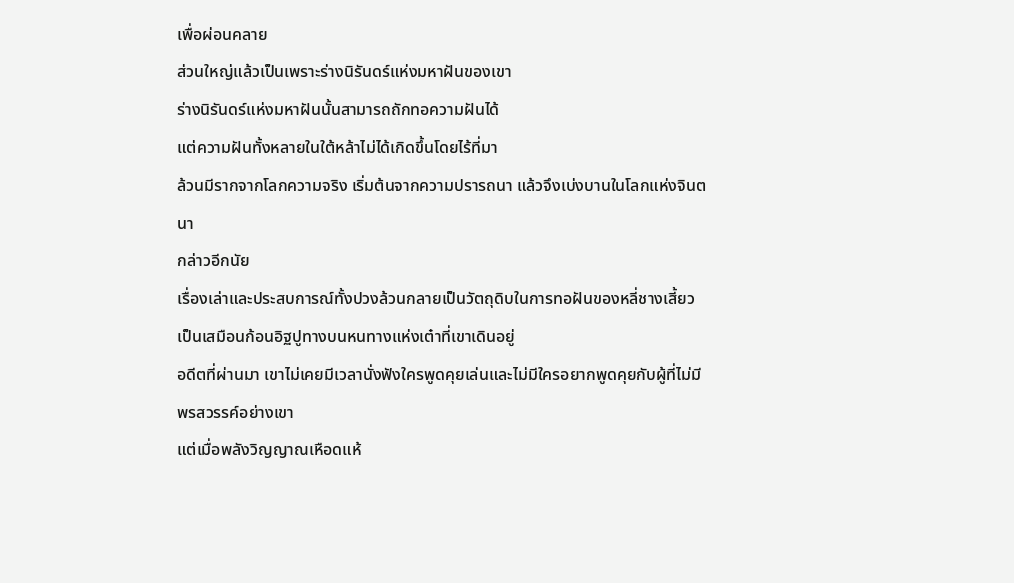เพื่อผ่อนคลาย
ส่วนใหญ่แล้วเป็นเพราะร่างนิรันดร์แห่งมหาฝันของเขา
ร่างนิรันดร์แห่งมหาฝันนั้นสามารถถักทอความฝันได้
แต่ความฝันทั้งหลายในใต้หล้าไม่ได้เกิดขึ้นโดยไร้ที่มา
ล้วนมีรากจากโลกความจริง เริ่มต้นจากความปรารถนา แล้วจึงเบ่งบานในโลกแห่งจินตนา
กล่าวอีกนัย
เรื่องเล่าและประสบการณ์ทั้งปวงล้วนกลายเป็นวัตถุดิบในการทอฝันของหลี่ชางเสี้ยว
เป็นเสมือนก้อนอิฐปูทางบนหนทางแห่งเต๋าที่เขาเดินอยู่
อดีตที่ผ่านมา เขาไม่เคยมีเวลานั่งฟังใครพูดคุยเล่นและไม่มีใครอยากพูดคุยกับผู้ที่ไม่มีพรสวรรค์อย่างเขา
แต่เมื่อพลังวิญญาณเหือดแห้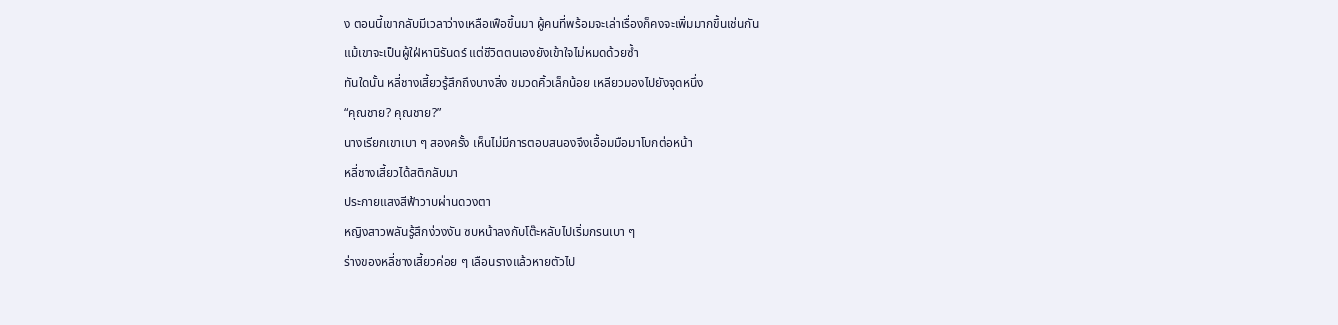ง ตอนนี้เขากลับมีเวลาว่างเหลือเฟือขึ้นมา ผู้คนที่พร้อมจะเล่าเรื่องก็คงจะเพิ่มมากขึ้นเช่นกัน
แม้เขาจะเป็นผู้ใฝ่หานิรันดร์ แต่ชีวิตตนเองยังเข้าใจไม่หมดด้วยซ้ำ
ทันใดนั้น หลี่ชางเสี้ยวรู้สึกถึงบางสิ่ง ขมวดคิ้วเล็กน้อย เหลียวมองไปยังจุดหนึ่ง
“คุณชาย? คุณชาย?”
นางเรียกเขาเบา ๆ สองครั้ง เห็นไม่มีการตอบสนองจึงเอื้อมมือมาโบกต่อหน้า
หลี่ชางเสี้ยวได้สติกลับมา
ประกายแสงสีฟ้าวาบผ่านดวงตา
หญิงสาวพลันรู้สึกง่วงงัน ซบหน้าลงกับโต๊ะหลับไปเริ่มกรนเบา ๆ
ร่างของหลี่ชางเสี้ยวค่อย ๆ เลือนรางแล้วหายตัวไป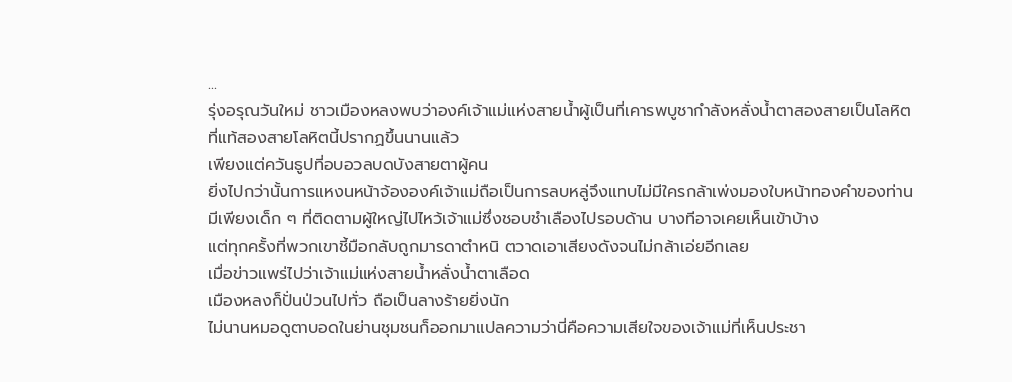...
รุ่งอรุณวันใหม่ ชาวเมืองหลงพบว่าองค์เจ้าแม่แห่งสายน้ำผู้เป็นที่เคารพบูชากำลังหลั่งน้ำตาสองสายเป็นโลหิต
ที่แท้สองสายโลหิตนี้ปรากฏขึ้นนานแล้ว
เพียงแต่ควันธูปที่อบอวลบดบังสายตาผู้คน
ยิ่งไปกว่านั้นการแหงนหน้าจ้ององค์เจ้าแม่ถือเป็นการลบหลู่จึงแทบไม่มีใครกล้าเพ่งมองใบหน้าทองคำของท่าน
มีเพียงเด็ก ๆ ที่ติดตามผู้ใหญ่ไปไหว้เจ้าแม่ซึ่งชอบชำเลืองไปรอบด้าน บางทีอาจเคยเห็นเข้าบ้าง
แต่ทุกครั้งที่พวกเขาชี้มือกลับถูกมารดาตำหนิ ตวาดเอาเสียงดังจนไม่กล้าเอ่ยอีกเลย
เมื่อข่าวแพร่ไปว่าเจ้าแม่แห่งสายน้ำหลั่งน้ำตาเลือด
เมืองหลงก็ปั่นป่วนไปทั่ว ถือเป็นลางร้ายยิ่งนัก
ไม่นานหมอดูตาบอดในย่านชุมชนก็ออกมาแปลความว่านี่คือความเสียใจของเจ้าแม่ที่เห็นประชา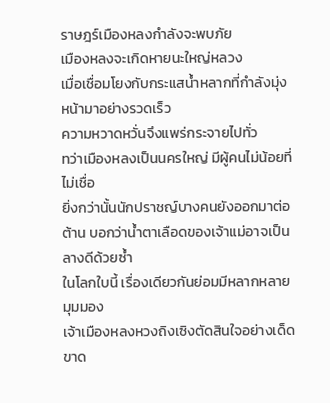ราษฎร์เมืองหลงกำลังจะพบภัย
เมืองหลงจะเกิดหายนะใหญ่หลวง
เมื่อเชื่อมโยงกับกระแสน้ำหลากที่กำลังมุ่งหน้ามาอย่างรวดเร็ว
ความหวาดหวั่นจึงแพร่กระจายไปทั่ว
ทว่าเมืองหลงเป็นนครใหญ่ มีผู้คนไม่น้อยที่ไม่เชื่อ
ยิ่งกว่านั้นนักปราชญ์บางคนยังออกมาต่อต้าน บอกว่าน้ำตาเลือดของเจ้าแม่อาจเป็นลางดีด้วยซ้ำ
ในโลกใบนี้ เรื่องเดียวกันย่อมมีหลากหลายมุมมอง
เจ้าเมืองหลงหวงถิงเซิงตัดสินใจอย่างเด็ดขาด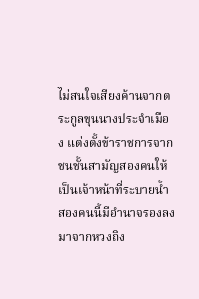ไม่สนใจเสียงค้านจากตระกูลขุนนางประจำเมือง แต่งตั้งข้าราชการจากชนชั้นสามัญสองคนให้เป็นเจ้าหน้าที่ระบายน้ำ
สองคนนี้มีอำนาจรองลงมาจากหวงถิง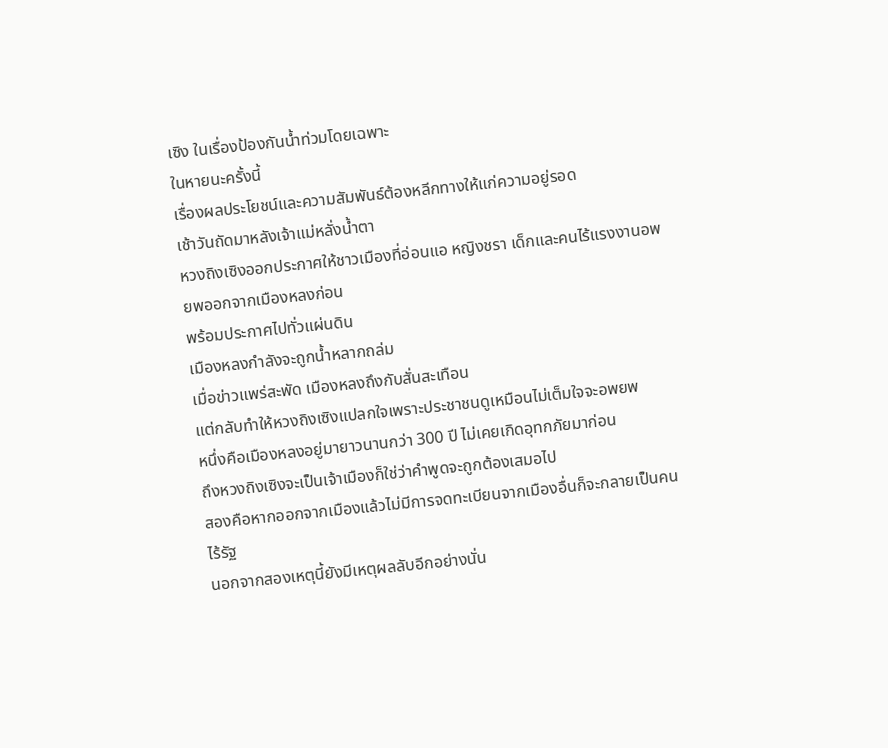เซิง ในเรื่องป้องกันน้ำท่วมโดยเฉพาะ
ในหายนะครั้งนี้
เรื่องผลประโยชน์และความสัมพันธ์ต้องหลีกทางให้แก่ความอยู่รอด
เช้าวันถัดมาหลังเจ้าแม่หลั่งน้ำตา
หวงถิงเซิงออกประกาศให้ชาวเมืองที่อ่อนแอ หญิงชรา เด็กและคนไร้แรงงานอพยพออกจากเมืองหลงก่อน
พร้อมประกาศไปทั่วแผ่นดิน
เมืองหลงกำลังจะถูกน้ำหลากถล่ม
เมื่อข่าวแพร่สะพัด เมืองหลงถึงกับสั่นสะเทือน
แต่กลับทำให้หวงถิงเซิงแปลกใจเพราะประชาชนดูเหมือนไม่เต็มใจจะอพยพ
หนึ่งคือเมืองหลงอยู่มายาวนานกว่า 300 ปี ไม่เคยเกิดอุทกภัยมาก่อน
ถึงหวงถิงเซิงจะเป็นเจ้าเมืองก็ใช่ว่าคำพูดจะถูกต้องเสมอไป
สองคือหากออกจากเมืองแล้วไม่มีการจดทะเบียนจากเมืองอื่นก็จะกลายเป็นคนไร้รัฐ
นอกจากสองเหตุนี้ยังมีเหตุผลลับอีกอย่างนั่น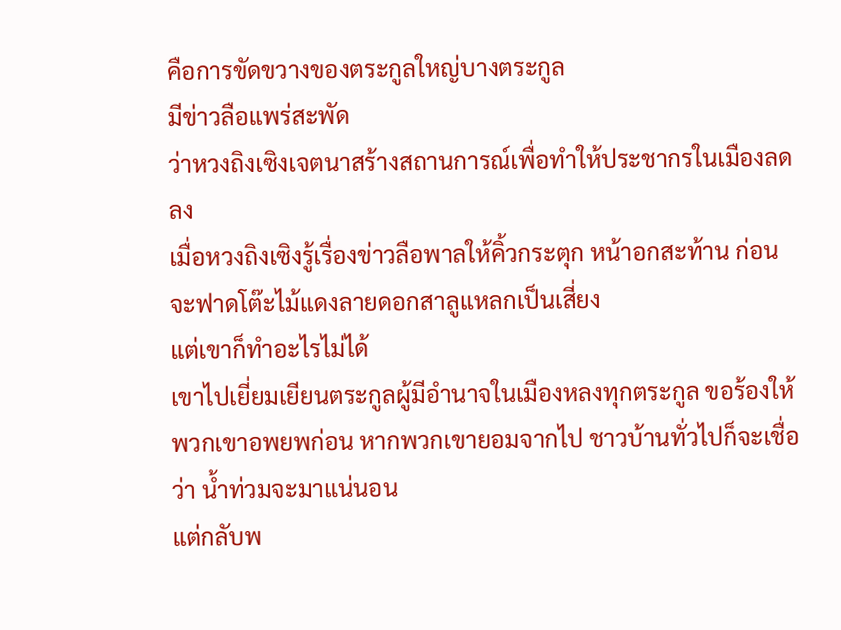คือการขัดขวางของตระกูลใหญ่บางตระกูล
มีข่าวลือแพร่สะพัด
ว่าหวงถิงเซิงเจตนาสร้างสถานการณ์เพื่อทำให้ประชากรในเมืองลดลง
เมื่อหวงถิงเซิงรู้เรื่องข่าวลือพาลให้คิ้วกระตุก หน้าอกสะท้าน ก่อนจะฟาดโต๊ะไม้แดงลายดอกสาลูแหลกเป็นเสี่ยง
แต่เขาก็ทำอะไรไม่ได้
เขาไปเยี่ยมเยียนตระกูลผู้มีอำนาจในเมืองหลงทุกตระกูล ขอร้องให้พวกเขาอพยพก่อน หากพวกเขายอมจากไป ชาวบ้านทั่วไปก็จะเชื่อว่า น้ำท่วมจะมาแน่นอน
แต่กลับพ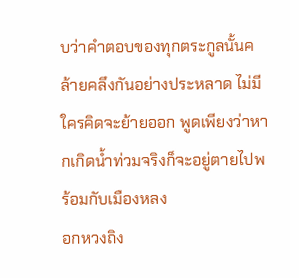บว่าคำตอบของทุกตระกูลนั้นคล้ายคลึงกันอย่างประหลาด ไม่มีใครคิดจะย้ายออก พูดเพียงว่าหากเกิดน้ำท่วมจริงก็จะอยู่ตายไปพร้อมกับเมืองหลง
อกหวงถิง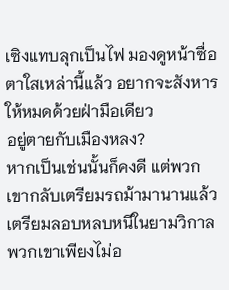เซิงแทบลุกเป็นไฟ มองดูหน้าซื่อตาใสเหล่านี้แล้ว อยากจะสังหารให้หมดด้วยฝ่ามือเดียว
อยู่ตายกับเมืองหลง?
หากเป็นเช่นนั้นก็คงดี แต่พวกเขากลับเตรียมรถม้ามานานแล้ว เตรียมลอบหลบหนีในยามวิกาล
พวกเขาเพียงไม่อ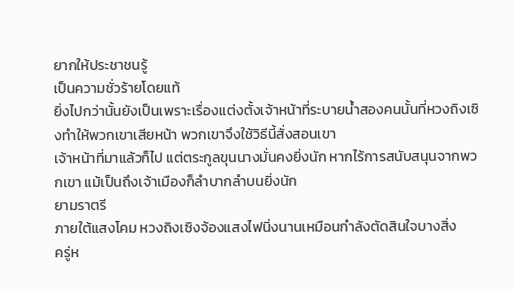ยากให้ประชาชนรู้
เป็นความชั่วร้ายโดยแท้
ยิ่งไปกว่านั้นยังเป็นเพราะเรื่องแต่งตั้งเจ้าหน้าที่ระบายน้ำสองคนนั้นที่หวงถิงเซิงทำให้พวกเขาเสียหน้า พวกเขาจึงใช้วิธีนี้สั่งสอนเขา
เจ้าหน้าที่มาแล้วก็ไป แต่ตระกูลขุนนางมั่นคงยิ่งนัก หากไร้การสนับสนุนจากพวกเขา แม้เป็นถึงเจ้าเมืองก็ลำบากลำบนยิ่งนัก
ยามราตรี
ภายใต้แสงโคม หวงถิงเซิงจ้องแสงไฟนิ่งนานเหมือนกำลังตัดสินใจบางสิ่ง
ครู่ห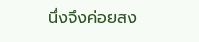นึ่งจึงค่อยสง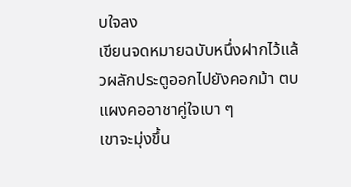บใจลง
เขียนจดหมายฉบับหนึ่งฝากไว้แล้วผลักประตูออกไปยังคอกม้า ตบแผงคออาชาคู่ใจเบา ๆ
เขาจะมุ่งขึ้น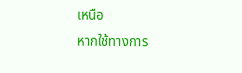เหนือ
หากใช้ทางการ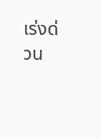เร่งด่วน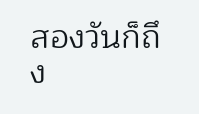สองวันก็ถึง